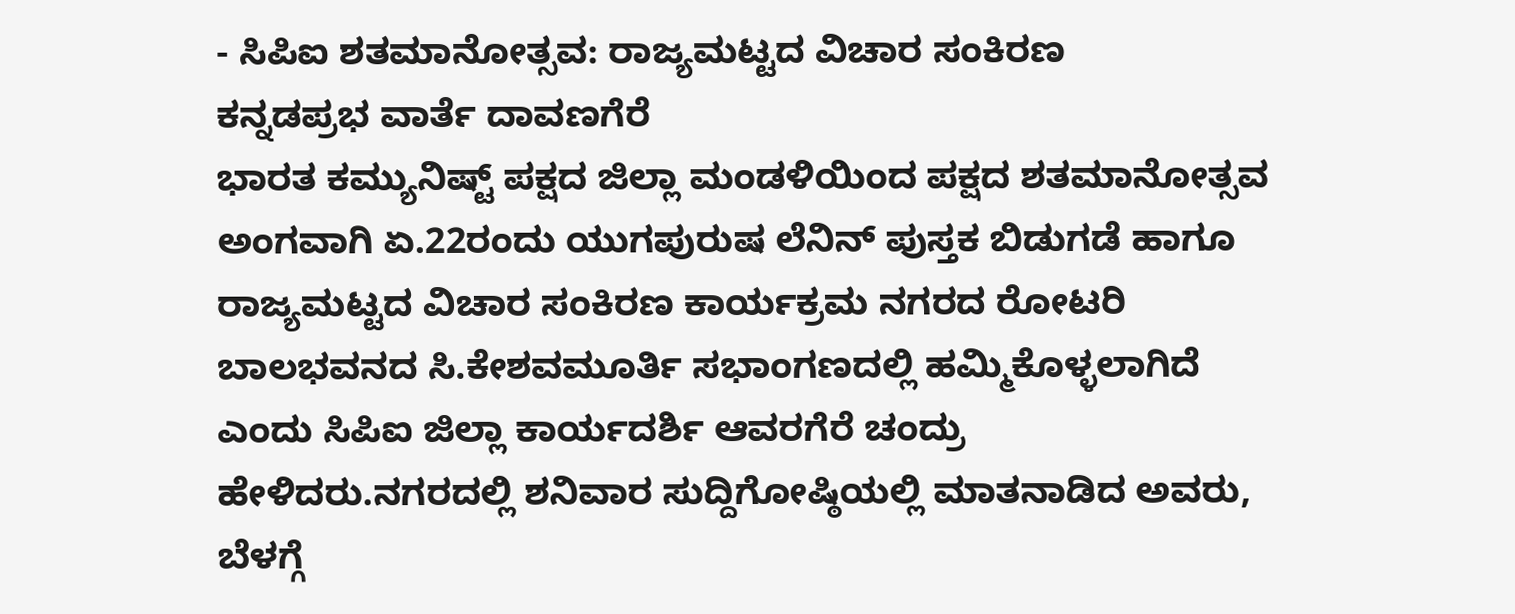- ಸಿಪಿಐ ಶತಮಾನೋತ್ಸವ: ರಾಜ್ಯಮಟ್ಟದ ವಿಚಾರ ಸಂಕಿರಣ
ಕನ್ನಡಪ್ರಭ ವಾರ್ತೆ ದಾವಣಗೆರೆ
ಭಾರತ ಕಮ್ಯುನಿಷ್ಟ್ ಪಕ್ಷದ ಜಿಲ್ಲಾ ಮಂಡಳಿಯಿಂದ ಪಕ್ಷದ ಶತಮಾನೋತ್ಸವ ಅಂಗವಾಗಿ ಏ.22ರಂದು ಯುಗಪುರುಷ ಲೆನಿನ್ ಪುಸ್ತಕ ಬಿಡುಗಡೆ ಹಾಗೂ ರಾಜ್ಯಮಟ್ಟದ ವಿಚಾರ ಸಂಕಿರಣ ಕಾರ್ಯಕ್ರಮ ನಗರದ ರೋಟರಿ ಬಾಲಭವನದ ಸಿ.ಕೇಶವಮೂರ್ತಿ ಸಭಾಂಗಣದಲ್ಲಿ ಹಮ್ಮಿಕೊಳ್ಳಲಾಗಿದೆ ಎಂದು ಸಿಪಿಐ ಜಿಲ್ಲಾ ಕಾರ್ಯದರ್ಶಿ ಆವರಗೆರೆ ಚಂದ್ರು ಹೇಳಿದರು.ನಗರದಲ್ಲಿ ಶನಿವಾರ ಸುದ್ದಿಗೋಷ್ಠಿಯಲ್ಲಿ ಮಾತನಾಡಿದ ಅವರು, ಬೆಳಗ್ಗೆ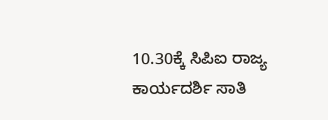10.30ಕ್ಕೆ ಸಿಪಿಐ ರಾಜ್ಯ ಕಾರ್ಯದರ್ಶಿ ಸಾತಿ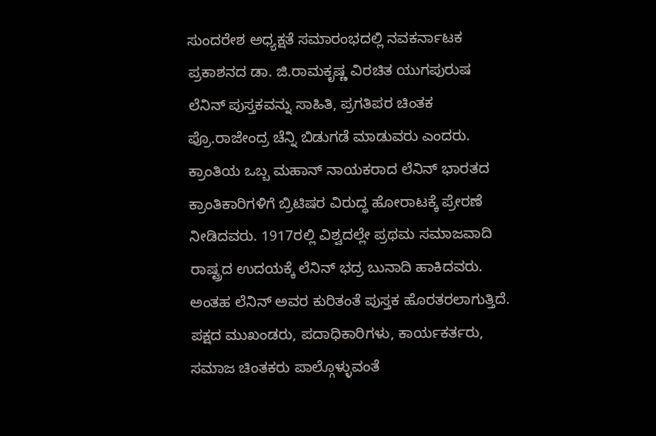ಸುಂದರೇಶ ಅಧ್ಯಕ್ಷತೆ ಸಮಾರಂಭದಲ್ಲಿ ನವಕರ್ನಾಟಕ ಪ್ರಕಾಶನದ ಡಾ. ಜಿ.ರಾಮಕೃಷ್ಣ ವಿರಚಿತ ಯುಗಪುರುಷ ಲೆನಿನ್ ಪುಸ್ತಕವನ್ನು ಸಾಹಿತಿ, ಪ್ರಗತಿಪರ ಚಿಂತಕ ಪ್ರೊ.ರಾಜೇಂದ್ರ ಚೆನ್ನಿ ಬಿಡುಗಡೆ ಮಾಡುವರು ಎಂದರು.
ಕ್ರಾಂತಿಯ ಒಬ್ಬ ಮಹಾನ್ ನಾಯಕರಾದ ಲೆನಿನ್ ಭಾರತದ ಕ್ರಾಂತಿಕಾರಿಗಳಿಗೆ ಬ್ರಿಟಿಷರ ವಿರುದ್ಧ ಹೋರಾಟಕ್ಕೆ ಪ್ರೇರಣೆ ನೀಡಿದವರು. 1917ರಲ್ಲಿ ವಿಶ್ವದಲ್ಲೇ ಪ್ರಥಮ ಸಮಾಜವಾದಿ ರಾಷ್ಟ್ರದ ಉದಯಕ್ಕೆ ಲೆನಿನ್ ಭದ್ರ ಬುನಾದಿ ಹಾಕಿದವರು. ಅಂತಹ ಲೆನಿನ್ ಅವರ ಕುರಿತಂತೆ ಪುಸ್ತಕ ಹೊರತರಲಾಗುತ್ತಿದೆ. ಪಕ್ಷದ ಮುಖಂಡರು, ಪದಾಧಿಕಾರಿಗಳು, ಕಾರ್ಯಕರ್ತರು, ಸಮಾಜ ಚಿಂತಕರು ಪಾಲ್ಗೊಳ್ಳುವಂತೆ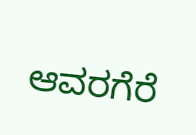ಆವರಗೆರೆ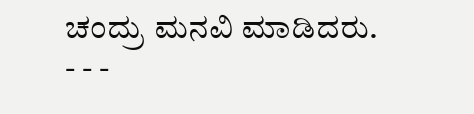ಚಂದ್ರು ಮನವಿ ಮಾಡಿದರು.
- - -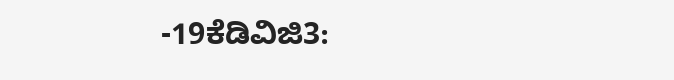-19ಕೆಡಿವಿಜಿ3: